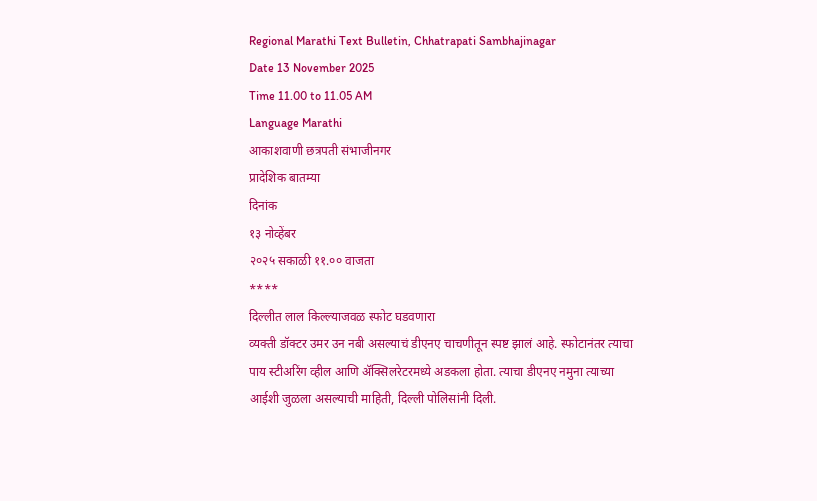Regional Marathi Text Bulletin, Chhatrapati Sambhajinagar
Date 13 November 2025
Time 11.00 to 11.05 AM
Language Marathi
आकाशवाणी छत्रपती संभाजीनगर
प्रादेशिक बातम्या
दिनांक
१३ नोव्हेंबर
२०२५ सकाळी ११.०० वाजता
****
दिल्लीत लाल किल्ल्याजवळ स्फोट घडवणारा
व्यक्ती डॉक्टर उमर उन नबी असल्याचं डीएनए चाचणीतून स्पष्ट झालं आहे. स्फोटानंतर त्याचा
पाय स्टीअरिंग व्हील आणि ॲक्सिलरेटरमध्ये अडकला होता. त्याचा डीएनए नमुना त्याच्या आईशी जुळला असल्याची माहिती, दिल्ली पोलिसांनी दिली.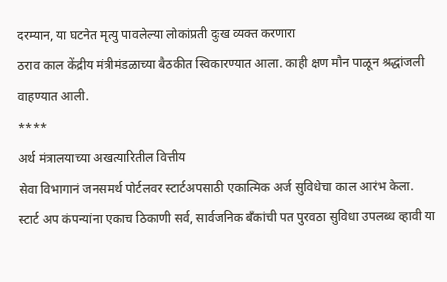दरम्यान, या घटनेत मृत्यु पावलेल्या लोकांप्रती दुःख व्यक्त करणारा
ठराव काल केंद्रीय मंत्रीमंडळाच्या बैठकीत स्विकारण्यात आला. काही क्षण मौन पाळून श्रद्धांजली
वाहण्यात आली.
****
अर्थ मंत्रालयाच्या अखत्यारितील वित्तीय
सेवा विभागानं जनसमर्थ पोर्टलवर स्टार्टअपसाठी एकात्मिक अर्ज सुविधेचा काल आरंभ केला.
स्टार्ट अप कंपन्यांना एकाच ठिकाणी सर्व, सार्वजनिक बँकांची पत पुरवठा सुविधा उपलब्ध व्हावी या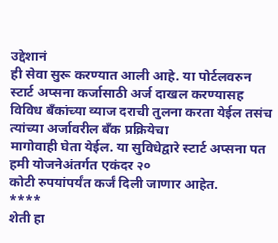उद्देशानं
ही सेवा सुरू करण्यात आली आहे. या पोर्टलवरुन स्टार्ट अप्सना कर्जासाठी अर्ज दाखल करण्यासह
विविध बँकांच्या व्याज दराची तुलना करता येईल तसंच त्यांच्या अर्जावरील बँक प्रक्रियेचा
मागोवाही घेता येईल. या सुविधेद्वारे स्टार्ट अप्सना पत हमी योजनेअंतर्गत एकंदर २०
कोटी रुपयांपर्यंत कर्जं दिली जाणार आहेत.
****
शेती हा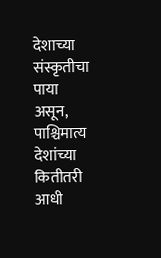देशाच्या संस्कृतीचा पाया
असून, पाश्चिमात्य देशांच्या कितीतरी आधी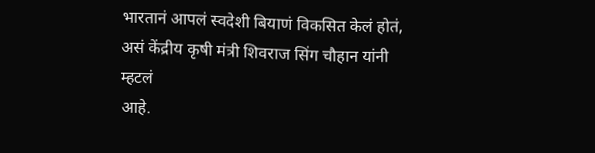भारतानं आपलं स्वदेशी बियाणं विकसित केलं होतं, असं केंद्रीय कृषी मंत्री शिवराज सिंग चौहान यांनी म्हटलं
आहे.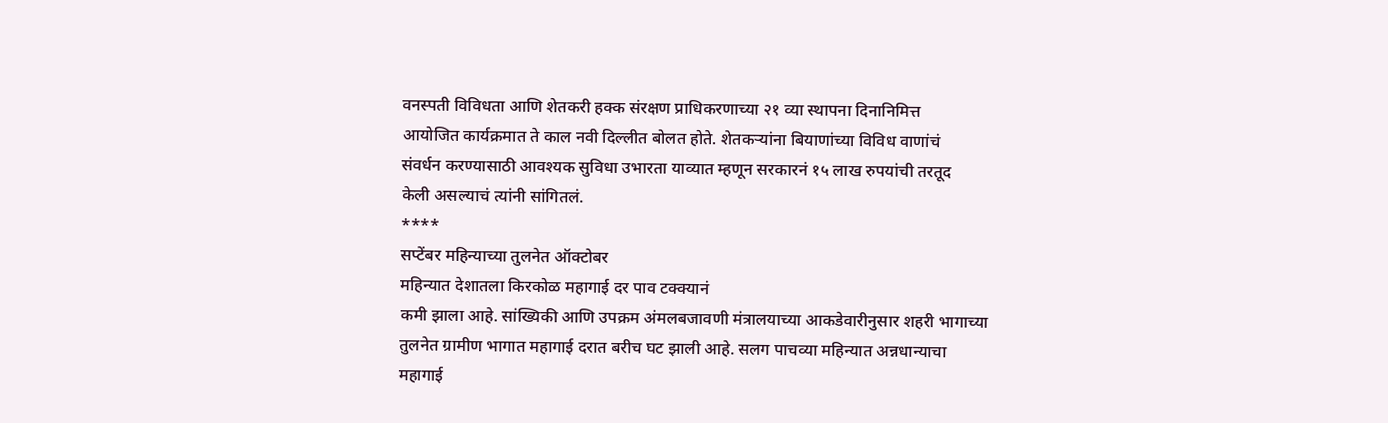वनस्पती विविधता आणि शेतकरी हक्क संरक्षण प्राधिकरणाच्या २१ व्या स्थापना दिनानिमित्त
आयोजित कार्यक्रमात ते काल नवी दिल्लीत बोलत होते. शेतकऱ्यांना बियाणांच्या विविध वाणांचं
संवर्धन करण्यासाठी आवश्यक सुविधा उभारता याव्यात म्हणून सरकारनं १५ लाख रुपयांची तरतूद
केली असल्याचं त्यांनी सांगितलं.
****
सप्टेंबर महिन्याच्या तुलनेत ऑक्टोबर
महिन्यात देशातला किरकोळ महागाई दर पाव टक्क्यानं
कमी झाला आहे. सांख्यिकी आणि उपक्रम अंमलबजावणी मंत्रालयाच्या आकडेवारीनुसार शहरी भागाच्या
तुलनेत ग्रामीण भागात महागाई दरात बरीच घट झाली आहे. सलग पाचव्या महिन्यात अन्नधान्याचा
महागाई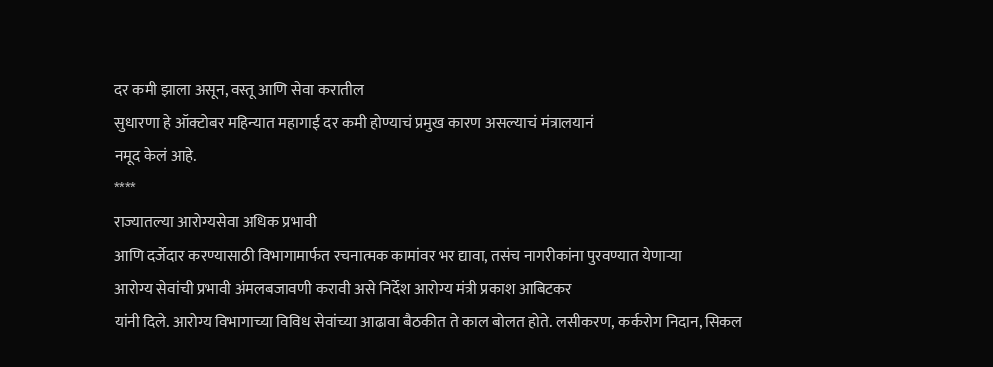दर कमी झाला असून, वस्तू आणि सेवा करातील
सुधारणा हे ऑक्टोबर महिन्यात महागाई दर कमी होण्याचं प्रमुख कारण असल्याचं मंत्रालयानं
नमूद केलं आहे.
****
राज्यातल्या आरोग्यसेवा अधिक प्रभावी
आणि दर्जेदार करण्यासाठी विभागामार्फत रचनात्मक कामांवर भर द्यावा, तसंच नागरीकांना पुरवण्यात येणाऱ्या
आरोग्य सेवांची प्रभावी अंमलबजावणी करावी असे निर्देश आरोग्य मंत्री प्रकाश आबिटकर
यांनी दिले. आरोग्य विभागाच्या विविध सेवांच्या आढावा बैठकीत ते काल बोलत होते. लसीकरण, कर्करोग निदान, सिकल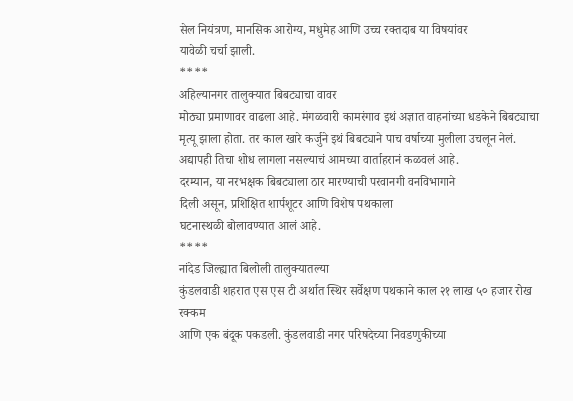सेल नियंत्रण, मानसिक आरोग्य, मधुमेह आणि उच्च रक्तदाब या विषयांवर
यावेळी चर्चा झाली.
****
अहिल्यानगर तालुक्यात बिबट्याचा वावर
मोठ्या प्रमाणावर वाढला आहे. मंगळवारी कामरंगाव इथं अज्ञात वाहनांच्या धडकेने बिबट्याचा
मृत्यू झाला होता. तर काल खारे कर्जुने इथं बिबट्याने पाच वर्षाच्या मुलीला उचलून नेलं.
अद्यापही तिचा शोध लागला नसल्याचं आमच्या वार्ताहरानं कळवलं आहे.
दरम्यान, या नरभक्षक बिबट्याला ठार मारण्याची परवानगी वनविभागाने
दिली असून, प्रशिक्षित शार्पशूटर आणि विशेष पथकाला
घटनास्थळी बोलावण्यात आलं आहे.
****
नांदेड जिल्ह्यात बिलोली तालुक्यातल्या
कुंडलवाडी शहरात एस एस टी अर्थात स्थिर सर्वेक्षण पथकाने काल २१ लाख ५० हजार रोख रक्कम
आणि एक बंदूक पकडली. कुंडलवाडी नगर परिषदेच्या निवडणुकीच्या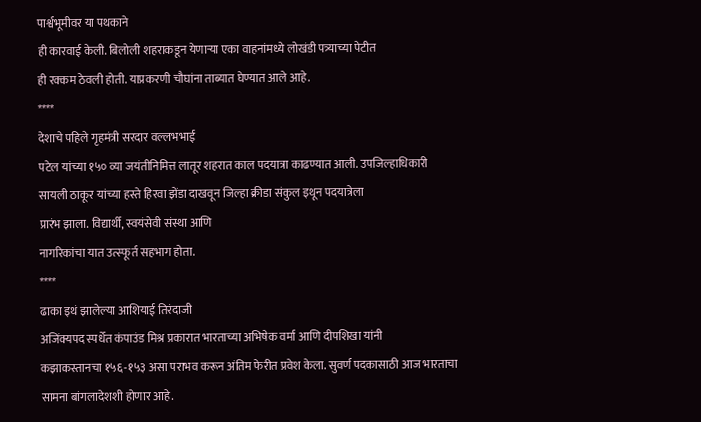पार्श्वभूमीवर या पथकाने
ही कारवाई केली. बिलोली शहराकडून येणाऱ्या एका वाहनांमध्ये लोखंडी पत्र्याच्या पेटीत
ही रक्कम ठेवली होती. याप्रकरणी चौघांना ताब्यात घेण्यात आले आहे.
****
देशाचे पहिले गृहमंत्री सरदार वल्लभभाई
पटेल यांच्या १५० व्या जयंतीनिमित्त लातूर शहरात काल पदयात्रा काढण्यात आली. उपजिल्हाधिकारी
सायली ठाकूर यांच्या हस्ते हिरवा झेंडा दाखवून जिल्हा क्रीडा संकुल इथून पदयात्रेला
प्रारंभ झाला. विद्यार्थी, स्वयंसेवी संस्था आणि
नागरिकांचा यात उत्स्फूर्त सहभाग होता.
****
ढाका इथं झालेल्या आशियाई तिरंदाजी
अजिंक्यपद स्पर्धेत कंपाउंड मिश्र प्रकारात भारताच्या अभिषेक वर्मा आणि दीपशिखा यांनी
कझाकस्तानचा १५६-१५३ असा पराभव करून अंतिम फेरीत प्रवेश केला. सुवर्ण पदकासाठी आज भारताचा
सामना बांगलादेशशी होणार आहे.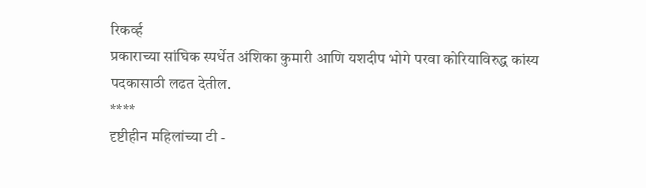रिकर्व्ह
प्रकाराच्या सांघिक स्पर्धेत अंशिका कुमारी आणि यशदीप भोगे परवा कोरियाविरुद्ध कांस्य
पदकासाठी लढत देतील.
****
दृष्टीहीन महिलांच्या टी -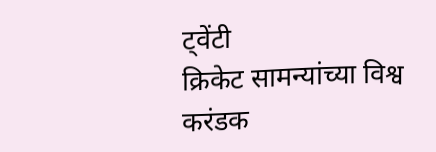ट्वेंटी
क्रिकेट सामन्यांच्या विश्व करंडक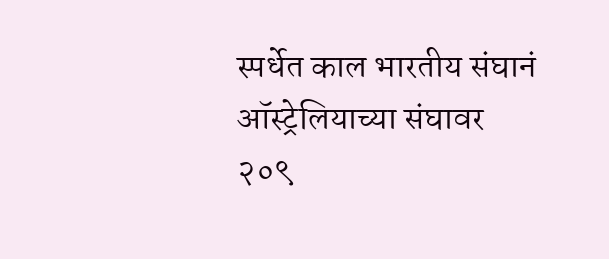स्पर्धेत काल भारतीय संघानं ऑस्ट्रेलियाच्या संघावर
२०९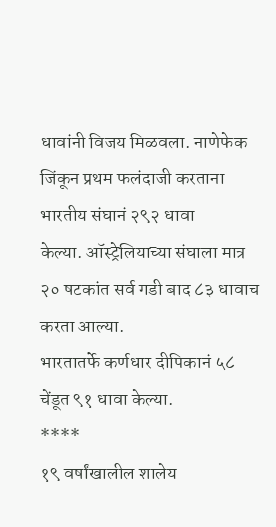धावांनी विजय मिळवला. नाणेफेक जिंकून प्रथम फलंदाजी करताना भारतीय संघानं २९२ धावा
केल्या. ऑस्ट्रेलियाच्या संघाला मात्र २० षटकांत सर्व गडी बाद ८३ धावाच करता आल्या.
भारतातर्फे कर्णधार दीपिकानं ५८ चेंडूत ९१ धावा केल्या.
****
१९ वर्षांखालील शालेय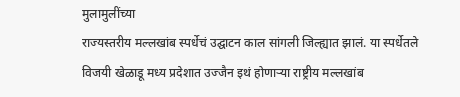मुलामुलींच्या
राज्यस्तरीय मल्लखांब स्पर्धेचं उद्घाटन काल सांगली जिल्ह्यात झालं. या स्पर्धेतले
विजयी खेळाडू मध्य प्रदेशात उज्जैन इथं होणाऱ्या राष्ट्रीय मल्लखांब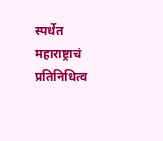स्पर्धेत महाराष्ट्राचं
प्रतिनिधित्व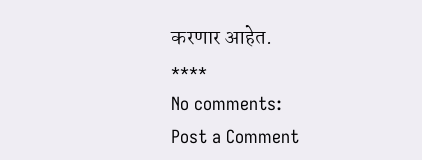करणार आहेत.
****
No comments:
Post a Comment